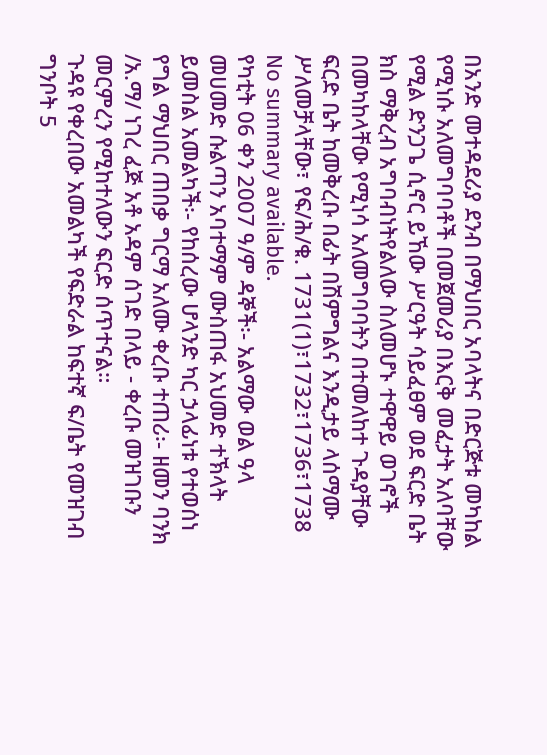በአንድ መተዳደሪያ ደንብ በማህበር አባላትና በድርጅቱ መካከል የሚነሱ አለመግባባቶች በመጀመሪያ በእርቅ መፈታት አለባቸው የሚል ድንጋጌ ሲኖር ይኸው ሥርዓት ሳይፈፀም ወደ ፍርድ ቤት ክስ ማቅረብ አግባብነትየልለው ስለመሆኑ ተዋዋይ ወገኖች በመካከላቸው የሚነሳ አለመግባባትን በተመለከተ ጉዳያቸው ፍርድ ቤት ከመቅረቡ በፊት በሽምግልና እንዲታይ ላሰማሙ ሥለመቻላቸው፣ የፍ/ሕ/ቁ. 1731(1)፣1732፣1736፣1738
No summary available.
የካቲት 06 ቀን 2007 ዓ/ም ዳኞች፡- አልማው ወል ዓላ መሀመድ ሱልጣን አባተማም ሙስጠፋ አህመድ ተኽላት ይመስል አመልካች፡- የከሰረው ሆላንድ ካር ኃላፊነቱ የተወሰነ የግል ማህበር ጠበቃ ግርማ አለሙ ቀረቡ ተጠሪ፡- ዘመን ባንክ /አ.ማ/ ነገረ ፈጅ አቶ አዳም ሰገድ በላይ - ቀረቡ መዝገቡን መርምረን የሚከተለውን ፍርድ ሰጥተናል።
ጉዳዩ የቀረበው አመልካች የፍድራል ከፍተኛ ፍ/ቤት የመዝገብ ግንቦት 5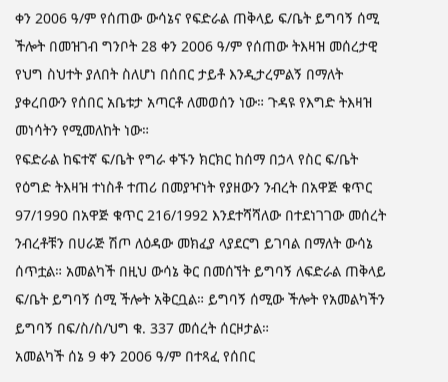ቀን 2006 ዓ/ም የሰጠው ውሳኔና የፍድራል ጠቅላይ ፍ/ቤት ይግባኝ ሰሚ ችሎት በመዝገብ ግንቦት 28 ቀን 2006 ዓ/ም የሰጠው ትእዛዝ መሰረታዊ የህግ ስህተት ያለበት ስለሆነ በሰበር ታይቶ እንዲታረምልኝ በማለት ያቀረበውን የሰበር አቤቱታ አጣርቶ ለመወሰን ነው። ጉዳዩ የእግድ ትእዛዝ መነሳትን የሚመለከት ነው።
የፍድራል ከፍተኛ ፍ/ቤት የግራ ቀኙን ክርክር ከሰማ በኃላ የስር ፍ/ቤት የዕግድ ትእዛዝ ተነስቶ ተጠሪ በመያዣነት የያዘውን ንብረት በአዋጅ ቁጥር 97/1990 በአዋጅ ቁጥር 216/1992 እንደተሻሻለው በተደነገገው መሰረት ንብረቶቹን በሀራጅ ሽጦ ለዕዳው መክፈያ ላያደርግ ይገባል በማለት ውሳኔ ሰጥቷል። አመልካች በዚህ ውሳኔ ቅር በመሰኘት ይግባኝ ለፍድራል ጠቅላይ ፍ/ቤት ይግባኝ ሰሚ ችሎት አቅርቧል። ይግባኝ ሰሚው ችሎት የአመልካችን ይግባኝ በፍ/ስ/ስ/ህግ ቁ. 337 መሰረት ሰርዞታል።
አመልካች ሰኔ 9 ቀን 2006 ዓ/ም በተጻፈ የሰበር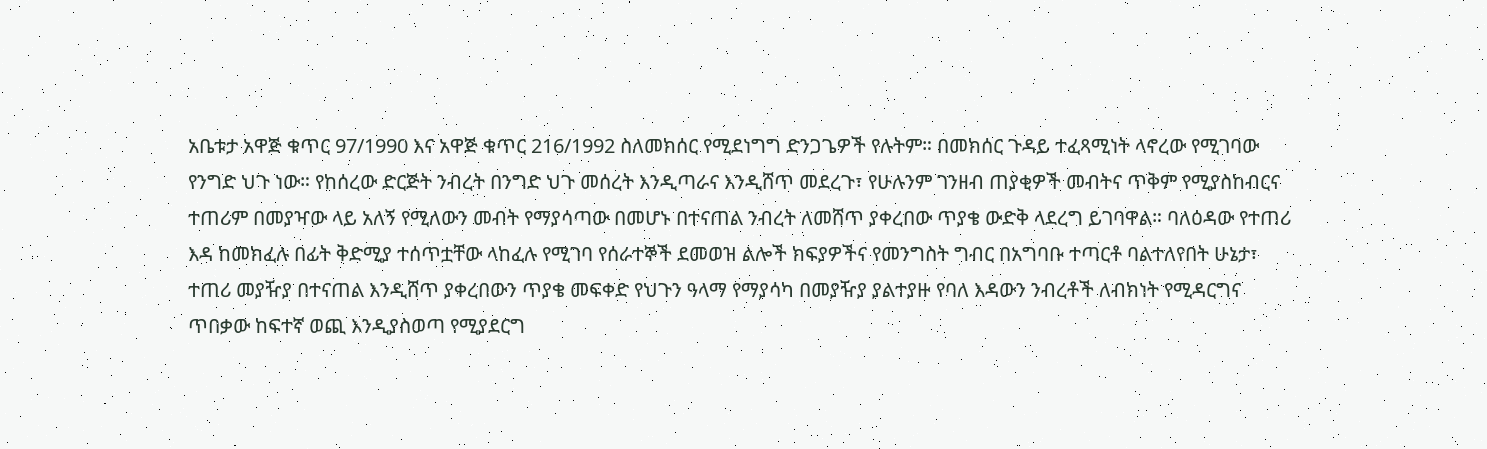አቤቱታ አዋጅ ቁጥር 97/1990 እና አዋጅ ቁጥር 216/1992 ስለመክሰር የሚደነግግ ድንጋጌዎች የሉትም። በመክሰር ጉዳይ ተፈጻሚነት ላኖረው የሚገባው የንግድ ህጉ ነው። የከሰረው ድርጅት ንብረት በንግድ ህጉ መሰረት እንዲጣራና እንዲሸጥ መደረጉ፣ የሁሉንም ገንዘብ ጠያቂዎች መብትና ጥቅም የሚያስከብርና ተጠሪም በመያዣው ላይ አለኝ የሚለውን መብት የማያሳጣው በመሆኑ በተናጠል ንብረት ለመሸጥ ያቀረበው ጥያቄ ውድቅ ላደረግ ይገባዋል። ባለዕዳው የተጠሪ እዳ ከመክፈሉ በፊት ቅድሚያ ተሰጥቷቸው ላከፈሉ የሚገባ የሰራተኞች ደመወዝ ልሎች ክፍያዎችና የመንግስት ግብር በአግባቡ ተጣርቶ ባልተለየበት ሁኔታ፣ ተጠሪ መያዥያ በተናጠል እንዲሸጥ ያቀረበውን ጥያቄ መፍቀድ የህጉን ዓላማ የማያሳካ በመያዥያ ያልተያዙ የባለ እዳውን ንብረቶች ለብክነት የሚዳርግና ጥበቃው ከፍተኛ ወጪ እንዲያስወጣ የሚያደርግ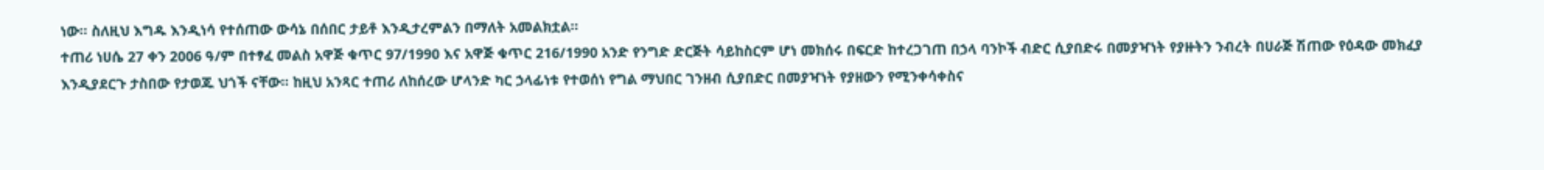ነው። ስለዚህ እግዱ እንዲነሳ የተሰጠው ውሳኔ በሰበር ታይቶ እንዲታረምልን በማለት አመልክቷል።
ተጠሪ ነሀሴ 27 ቀን 2006 ዓ/ም በተፃፈ መልስ አዋጅ ቁጥር 97/1990 እና አዋጅ ቁጥር 216/1990 አንድ የንግድ ድርጅት ሳይከስርም ሆነ መክሰሩ በፍርድ ከተረጋገጠ በኃላ ባንኮች ብድር ሲያበድሩ በመያዣነት የያዙትን ንብረት በሀራጅ ሽጠው የዕዳው መክፈያ እንዲያደርጉ ታስበው የታወጁ ህጎች ናቸው። ከዚህ አንጻር ተጠሪ ለከሰረው ሆላንድ ካር ኃላፊነቱ የተወሰነ የግል ማህበር ገንዘብ ሲያበድር በመያዣነት የያዘውን የሚንቀሳቀስና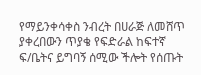የማይንቀሳቀስ ንብረት በሀራጅ ለመሸጥ ያቀረበውን ጥያቄ የፍድራል ከፍተኛ ፍ/ቤትና ይግባኝ ሰሚው ችሎት የሰጡት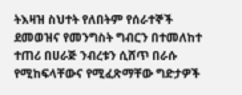ትእዛዝ ስህተት የለበትም የሰራተኞች ደመወዝና የመንግስት ግብርን በተመለከተ ተጠሪ በሀራጅ ንብረቱን ሲሸጥ በራሱ የሚከፍላቸውና የሚፈጽማቸው ግድታዎች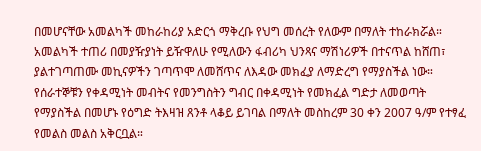በመሆናቸው አመልካች መከራከሪያ አድርጎ ማቅረቡ የህግ መሰረት የለውም በማለት ተከራክሯል። አመልካች ተጠሪ በመያዥያነት ይዥዋለሁ የሚለውን ፋብሪካ ህንጻና ማሽነሪዎች በተናጥል ከሸጠ፣ ያልተገጣጠሙ መኪናዎችን ገጣጥሞ ለመሸጥና ለእዳው መክፈያ ለማድረግ የማያስችል ነው። የሰራተኞቹን የቀዳሚነት መብትና የመንግስትን ግብር በቀዳሚነት የመክፈል ግድታ ለመወጣት የማያስችል በመሆኑ የዕግድ ትእዛዝ ጸንቶ ላቆይ ይገባል በማለት መስከረም 30 ቀን 2007 ዓ/ም የተፃፈ የመልስ መልስ አቅርቧል።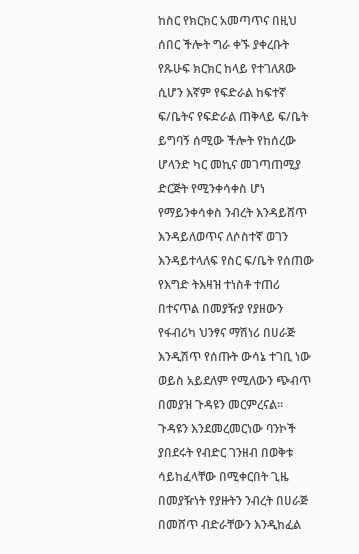ከስር የክርክር አመጣጥና በዚህ ሰበር ችሎት ግራ ቀኙ ያቀረቡት የጹሁፍ ክርክር ከላይ የተገለጸው ሲሆን እኛም የፍድራል ከፍተኛ ፍ/ቤትና የፍድራል ጠቅላይ ፍ/ቤት ይግባኝ ሰሚው ችሎት የከሰረው ሆላንድ ካር መኪና መገጣጠሚያ ድርጅት የሚንቀሳቀስ ሆነ የማይንቀሳቀስ ንብረት እንዳይሸጥ እንዳይለወጥና ለሶስተኛ ወገን እንዳይተላለፍ የስር ፍ/ቤት የሰጠው የእግድ ትእዛዝ ተነስቶ ተጠሪ በተናጥል በመያዥያ የያዘውን የፋብሪካ ህንፃና ማሽነሪ በሀራጅ እንዲሽጥ የሰጡት ውሳኔ ተገቢ ነው ወይስ አይደለም የሚለውን ጭብጥ በመያዝ ጉዳዩን መርምረናል።
ጉዳዩን እንደመረመርነው ባንኮች ያበደሩት የብድር ገንዘብ በወቅቱ ሳይከፈላቸው በሚቀርበት ጊዜ በመያዥነት የያዙትን ንብረት በሀራጅ በመሸጥ ብድራቸውን እንዲከፈል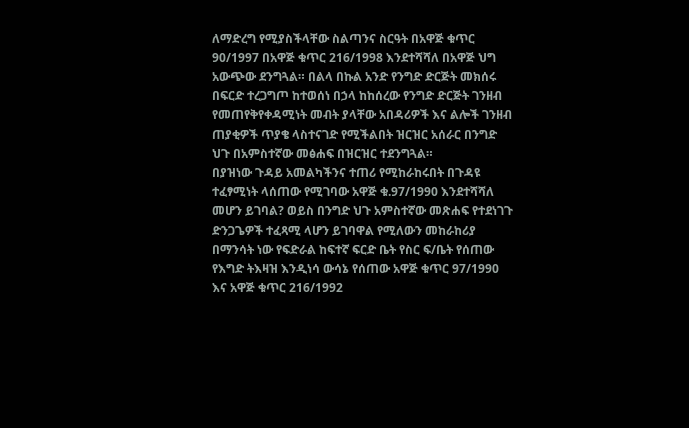ለማድረግ የሚያስችላቸው ስልጣንና ስርዓት በአዋጅ ቁጥር 90/1997 በአዋጅ ቁጥር 216/1998 እንደተሻሻለ በአዋጅ ህግ አውጭው ደንግጓል። በልላ በኩል አንድ የንግድ ድርጅት መክሰሩ በፍርድ ተረጋግጦ ከተወሰነ በኃላ ከከሰረው የንግድ ድርጅት ገንዘብ የመጠየቅየቀዳሚነት መብት ያላቸው አበዳሪዎች እና ልሎች ገንዘብ ጠያቂዎች ጥያቄ ላስተናገድ የሚችልበት ዝርዝር አሰራር በንግድ ህጉ በአምስተኛው መፅሐፍ በዝርዝር ተደንግጓል።
በያዝነው ጉዳይ አመልካችንና ተጠሪ የሚከራከሩበት በጉዳዩ ተፈፃሚነት ላሰጠው የሚገባው አዋጅ ቁ.97/1990 እንደተሻሻለ መሆን ይገባል? ወይስ በንግድ ህጉ አምስተኛው መጽሐፍ የተደነገጉ ድንጋጌዎች ተፈጻሚ ላሆን ይገባዋል የሚለውን መከራከሪያ በማንሳት ነው የፍድራል ከፍተኛ ፍርድ ቤት የስር ፍ/ቤት የሰጠው የእግድ ትእዛዝ እንዲነሳ ውሳኔ የሰጠው አዋጅ ቁጥር 97/1990 እና አዋጅ ቁጥር 216/1992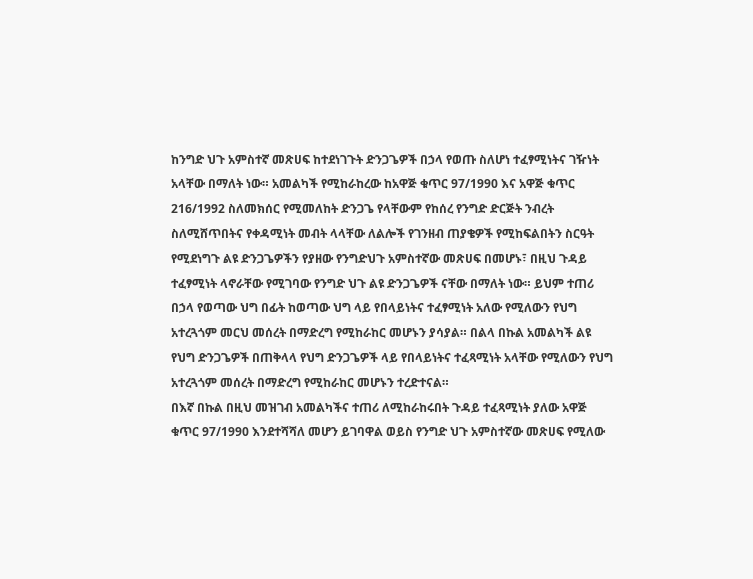ከንግድ ህጉ አምስተኛ መጽሀፍ ከተደነገጉት ድንጋጌዎች በኃላ የወጡ ስለሆነ ተፈፃሚነትና ገዥነት አላቸው በማለት ነው። አመልካች የሚከራከረው ከአዋጅ ቁጥር 97/1990 እና አዋጅ ቁጥር 216/1992 ስለመክሰር የሚመለከት ድንጋጌ የላቸውም የከሰረ የንግድ ድርጅት ንብረት ስለሚሸጥበትና የቀዳሚነት መብት ላላቸው ለልሎች የገንዘብ ጠያቄዎች የሚከፍልበትን ስርዓት የሚደነግጉ ልዩ ድንጋጌዎችን የያዘው የንግድህጉ አምስተኛው መጽሀፍ በመሆኑ፣ በዚህ ጉዳይ ተፈፃሚነት ላኖራቸው የሚገባው የንግድ ህጉ ልዩ ድንጋጌዎች ናቸው በማለት ነው። ይህም ተጠሪ በኃላ የወጣው ህግ በፊት ከወጣው ህግ ላይ የበላይነትና ተፈፃሚነት አለው የሚለውን የህግ አተረጓጎም መርህ መሰረት በማድረግ የሚከራከር መሆኑን ያሳያል። በልላ በኩል አመልካች ልዩ የህግ ድንጋጌዎች በጠቅላላ የህግ ድንጋጌዎች ላይ የበላይነትና ተፈጻሚነት አላቸው የሚለውን የህግ አተረጓጎም መሰረት በማድረግ የሚከራከር መሆኑን ተረድተናል።
በእኛ በኩል በዚህ መዝገብ አመልካችና ተጠሪ ለሚከራከሩበት ጉዳይ ተፈጻሚነት ያለው አዋጅ ቁጥር 97/1990 እንደተሻሻለ መሆን ይገባዋል ወይስ የንግድ ህጉ አምስተኛው መጽሀፍ የሚለው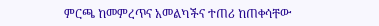ምርጫ ከመምረጥና አመልካችና ተጠሪ ከጠቀሳቸው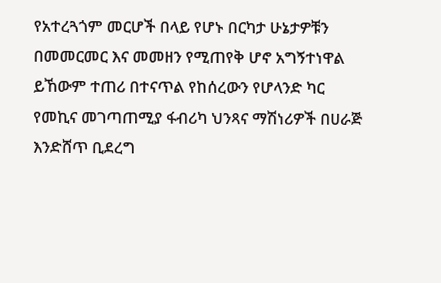የአተረጓጎም መርሆች በላይ የሆኑ በርካታ ሁኔታዎቹን በመመርመር እና መመዘን የሚጠየቅ ሆኖ አግኝተነዋል ይኸውም ተጠሪ በተናጥል የከሰረውን የሆላንድ ካር የመኪና መገጣጠሚያ ፋብሪካ ህንጻና ማሽነሪዎች በሀራጅ እንድሸጥ ቢደረግ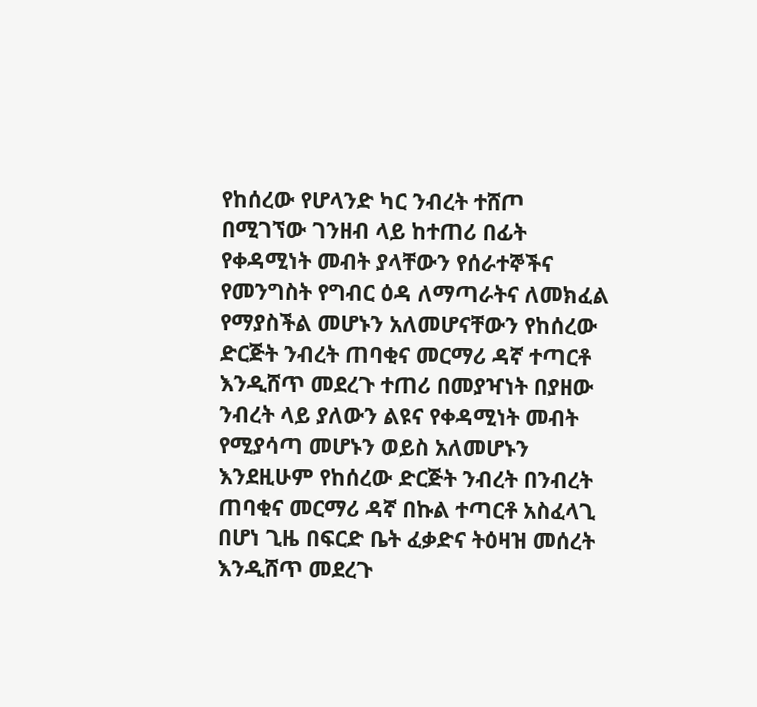የከሰረው የሆላንድ ካር ንብረት ተሸጦ በሚገኘው ገንዘብ ላይ ከተጠሪ በፊት የቀዳሚነት መብት ያላቸውን የሰራተኞችና የመንግስት የግብር ዕዳ ለማጣራትና ለመክፈል የማያስችል መሆኑን አለመሆናቸውን የከሰረው ድርጅት ንብረት ጠባቂና መርማሪ ዳኛ ተጣርቶ እንዲሸጥ መደረጉ ተጠሪ በመያዣነት በያዘው ንብረት ላይ ያለውን ልዩና የቀዳሚነት መብት የሚያሳጣ መሆኑን ወይስ አለመሆኑን እንደዚሁም የከሰረው ድርጅት ንብረት በንብረት ጠባቂና መርማሪ ዳኛ በኩል ተጣርቶ አስፈላጊ በሆነ ጊዜ በፍርድ ቤት ፈቃድና ትዕዛዝ መሰረት እንዲሸጥ መደረጉ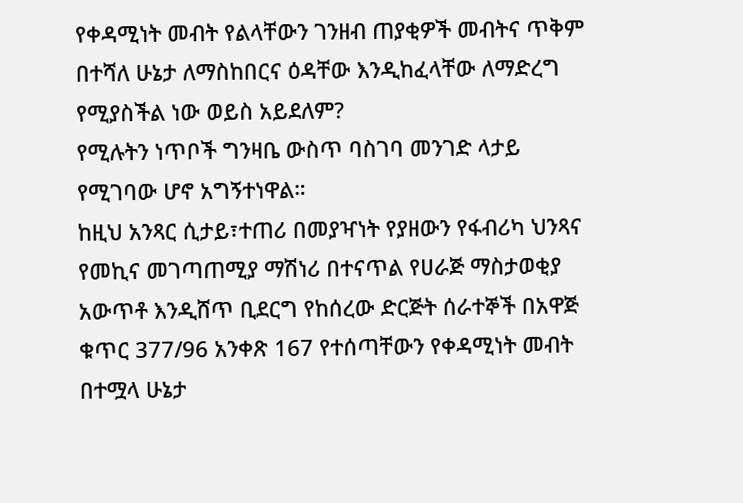የቀዳሚነት መብት የልላቸውን ገንዘብ ጠያቂዎች መብትና ጥቅም በተሻለ ሁኔታ ለማስከበርና ዕዳቸው እንዲከፈላቸው ለማድረግ የሚያስችል ነው ወይስ አይደለም?
የሚሉትን ነጥቦች ግንዛቤ ውስጥ ባስገባ መንገድ ላታይ የሚገባው ሆኖ አግኝተነዋል።
ከዚህ አንጻር ሲታይ፣ተጠሪ በመያዣነት የያዘውን የፋብሪካ ህንጻና የመኪና መገጣጠሚያ ማሽነሪ በተናጥል የሀራጅ ማስታወቂያ አውጥቶ እንዲሸጥ ቢደርግ የከሰረው ድርጅት ሰራተኞች በአዋጅ ቁጥር 377/96 አንቀጽ 167 የተሰጣቸውን የቀዳሚነት መብት በተሟላ ሁኔታ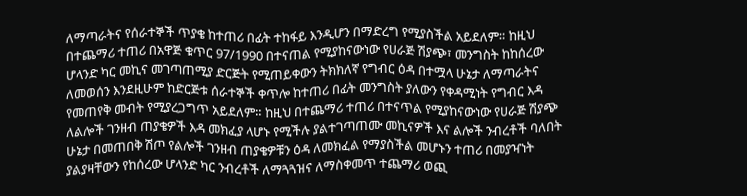ለማጣራትና የሰራተኞች ጥያቄ ከተጠሪ በፊት ተከፋይ እንዲሆን በማድረግ የሚያስችል አይደለም። ከዚህ በተጨማሪ ተጠሪ በአዋጅ ቁጥር 97/1990 በተናጠል የሚያከናውነው የሀራጅ ሽያጭ፣ መንግስት ከከሰረው ሆላንድ ካር መኪና መገጣጠሚያ ድርጅት የሚጠይቀውን ትክክለኛ የግብር ዕዳ በተሟላ ሁኔታ ለማጣራትና ለመወሰን እንደዚሁም ከድርጅቱ ሰራተኞች ቀጥሎ ከተጠሪ በፊት መንግስት ያለውን የቀዳሚነት የግብር እዳ የመጠየቅ መብት የሚያረጋግጥ አይደለም። ከዚህ በተጨማሪ ተጠሪ በተናጥል የሚያከናውነው የሀራጅ ሽያጭ ለልሎች ገንዘብ ጠያቄዎች እዳ መክፈያ ላሆኑ የሚችሉ ያልተገጣጠሙ መኪናዎች እና ልሎች ንብረቶች ባለበት ሁኔታ በመጠበቅ ሽጦ የልሎች ገንዘብ ጠያቄዎቹን ዕዳ ለመክፈል የማያስችል መሆኑን ተጠሪ በመያዣነት ያልያዛቸውን የከሰረው ሆላንድ ካር ንብረቶች ለማጓጓዝና ለማስቀመጥ ተጨማሪ ወጪ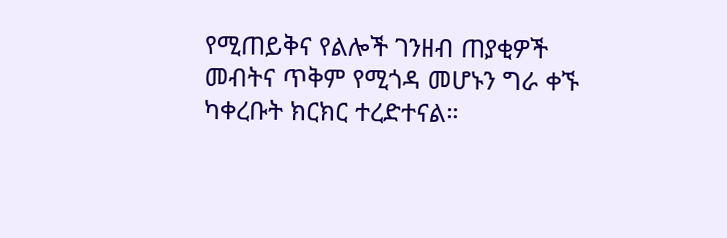የሚጠይቅና የልሎች ገንዘብ ጠያቂዎች መብትና ጥቅም የሚጎዳ መሆኑን ግራ ቀኙ ካቀረቡት ክርክር ተረድተናል።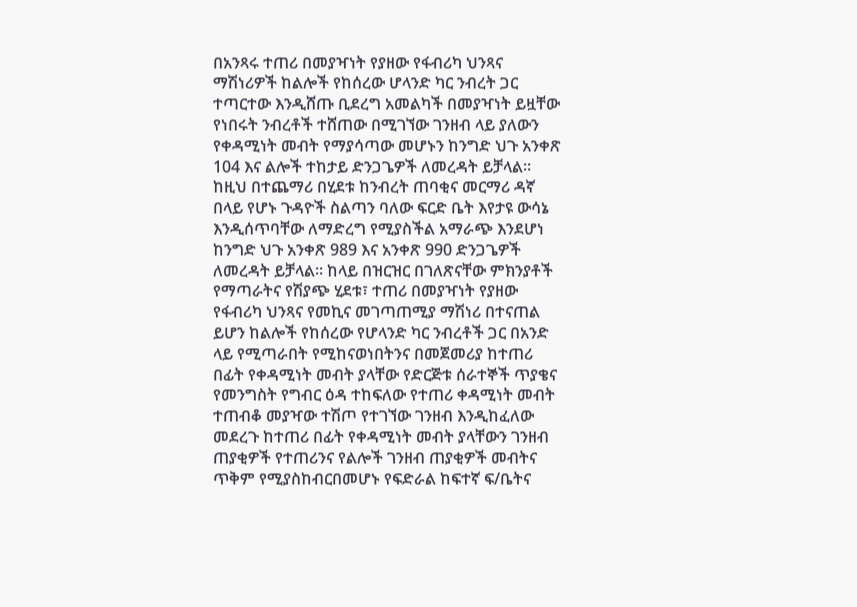በአንጻሩ ተጠሪ በመያዣነት የያዘው የፋብሪካ ህንጻና ማሽነሪዎች ከልሎች የከሰረው ሆላንድ ካር ንብረት ጋር ተጣርተው እንዲሸጡ ቢደረግ አመልካች በመያዣነት ይዟቸው የነበሩት ንብረቶች ተሸጠው በሚገኘው ገንዘብ ላይ ያለውን የቀዳሚነት መብት የማያሳጣው መሆኑን ከንግድ ህጉ አንቀጽ 104 እና ልሎች ተከታይ ድንጋጌዎች ለመረዳት ይቻላል።
ከዚህ በተጨማሪ በሂደቱ ከንብረት ጠባቂና መርማሪ ዳኛ በላይ የሆኑ ጉዳዮች ስልጣን ባለው ፍርድ ቤት እየታዩ ውሳኔ እንዲሰጥባቸው ለማድረግ የሚያስችል አማራጭ እንደሆነ ከንግድ ህጉ አንቀጽ 989 እና አንቀጽ 990 ድንጋጌዎች ለመረዳት ይቻላል። ከላይ በዝርዝር በገለጽናቸው ምክንያቶች የማጣራትና የሽያጭ ሂደቱ፣ ተጠሪ በመያዣነት የያዘው የፋብሪካ ህንጻና የመኪና መገጣጠሚያ ማሽነሪ በተናጠል ይሆን ከልሎች የከሰረው የሆላንድ ካር ንብረቶች ጋር በአንድ ላይ የሚጣራበት የሚከናወነበትንና በመጀመሪያ ከተጠሪ በፊት የቀዳሚነት መብት ያላቸው የድርጅቱ ሰራተኞች ጥያቄና የመንግስት የግብር ዕዳ ተከፍለው የተጠሪ ቀዳሚነት መብት ተጠብቆ መያዣው ተሽጦ የተገኘው ገንዘብ እንዲከፈለው መደረጉ ከተጠሪ በፊት የቀዳሚነት መብት ያላቸውን ገንዘብ ጠያቂዎች የተጠሪንና የልሎች ገንዘብ ጠያቂዎች መብትና ጥቅም የሚያስከብርበመሆኑ የፍድራል ከፍተኛ ፍ/ቤትና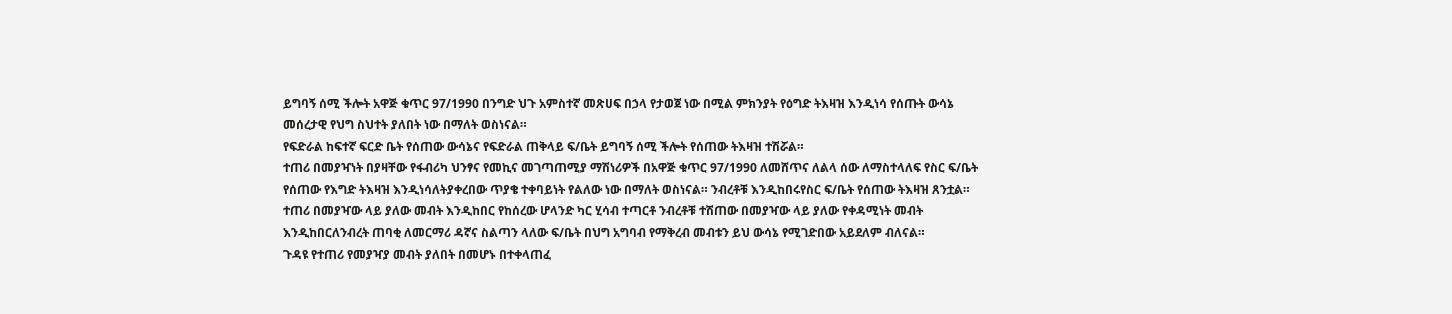ይግባኝ ሰሚ ችሎት አዋጅ ቁጥር 97/1990 በንግድ ህጉ አምስተኛ መጽሀፍ በኃላ የታወጀ ነው በሚል ምክንያት የዕግድ ትእዛዝ እንዲነሳ የሰጡት ውሳኔ መሰረታዊ የህግ ስህተት ያለበት ነው በማለት ወስነናል።
የፍድራል ከፍተኛ ፍርድ ቤት የሰጠው ውሳኔና የፍድራል ጠቅላይ ፍ/ቤት ይግባኝ ሰሚ ችሎት የሰጠው ትእዛዝ ተሽሯል።
ተጠሪ በመያዣነት በያዛቸው የፋብሪካ ህንፃና የመኪና መገጣጠሚያ ማሽነሪዎች በአዋጅ ቁጥር 97/1990 ለመሸጥና ለልላ ሰው ለማስተላለፍ የስር ፍ/ቤት የሰጠው የእግድ ትእዛዝ እንዲነሳለትያቀረበው ጥያቄ ተቀባይነት የልለው ነው በማለት ወስነናል። ንብረቶቹ እንዲከበሩየስር ፍ/ቤት የሰጠው ትእዛዝ ጸንቷል።
ተጠሪ በመያዣው ላይ ያለው መብት እንዲከበር የከሰረው ሆላንድ ካር ሂሳብ ተጣርቶ ንብረቶቹ ተሽጠው በመያዣው ላይ ያለው የቀዳሚነት መብት እንዲከበርለንብረት ጠባቂ ለመርማሪ ዳኛና ስልጣን ላለው ፍ/ቤት በህግ አግባብ የማቅረብ መብቱን ይህ ውሳኔ የሚገድበው አይደለም ብለናል።
ጉዳዩ የተጠሪ የመያዣያ መብት ያለበት በመሆኑ በተቀላጠፈ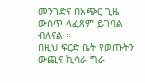መንገድና በአጭር ጊዜ ውስጥ ላፈጸም ይገባል ብለናል ።
በዚህ ፍርድ ቤት የወጡትን ውጪና ኪሳራ ግራ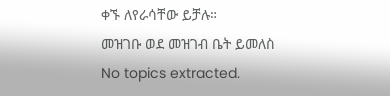ቀኙ ለየራሳቸው ይቻሉ።
መዝገቡ ወደ መዝገብ ቤት ይመለስ
No topics extracted.